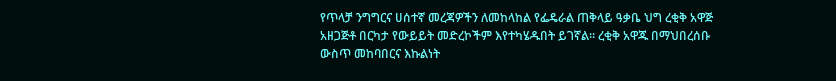የጥላቻ ንግግርና ሀሰተኛ መረጃዎችን ለመከላከል የፌዴራል ጠቅላይ ዓቃቤ ህግ ረቂቅ አዋጅ አዘጋጅቶ በርካታ የውይይት መድረኮችም እየተካሄዱበት ይገኛል። ረቂቅ አዋጁ በማህበረሰቡ ውስጥ መከባበርና እኩልነት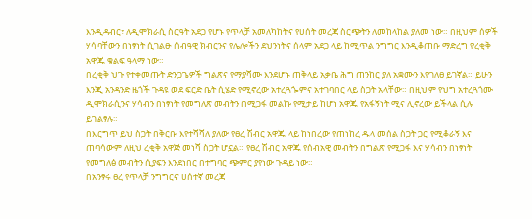እንዲዳብር፣ ለዲሞክራሲ ስርዓት አደጋ የሆኑ የጥላቻ አመለካከትና የሀሰት መረጃ ስርጭትን ለመከላከል ያለመ ነው። በዚህም ሰዎች ሃሳባቸውን በነፃነት ሲገልፁ ሰብዓዊ ክብርንና የሌሎችን ደህንነትና ሰላም አደጋ ላይ ከሚጥል ንግግር እንዲቆጠቡ ማድረግ የረቂቅ አዋጁ ቁልፍ ዓላማ ነው።
በረቂቅ ህጉ የተቀመጡት ድንጋጌዎች ግልጽና የማያሻሙ እንደሆኑ ጠቅላይ አቃቤ ሕግ ጠንከር ያለ አቋሙን እየገለፀ ይገኛል። ይሁን እንጂ አንዳንድ ዜጎች ጉዳዩ ወደ ፍርድ ቤት ሲሄድ የሚኖረው አተረጓጐምና አተገባበር ላይ ስጋት አላቸው። በዚህም የህግ አተረጓጎሙ ዲሞክራሲንና ሃሳብን በነፃነት የመግለጽ መብትን በሚጋፋ መልኩ የሚታይ ከሆነ አዋጁ የአፋኝነት ሚና ሊኖረው ይችላል ሲሉ ይገልፃሉ።
በእርግጥ ይህ ስጋት በቅርቡ እየተሻሻለ ያለው የፀረ ሽብር አዋጁ ላይ ከነበረው የጠነከረ ዱላ መሰል ስጋት ጋር የሚቆራኝ እና ጠባሳውም ለዚህ ረቂቅ አዋጅ መነሻ ስጋት ሆኗል። የፀረ ሽብር አዋጁ የሰብአዊ መብትን በግልጽ የሚጋፋ እና ሃሳብን በነፃነት የመግለፅ መብትን ሲያፍን እንደነበር በተግባር ጭምር ያየነው ጉዳይ ነው።
በአንፃሩ ፀረ የጥላቻ ንግግርና ሀሰተኛ መረጃ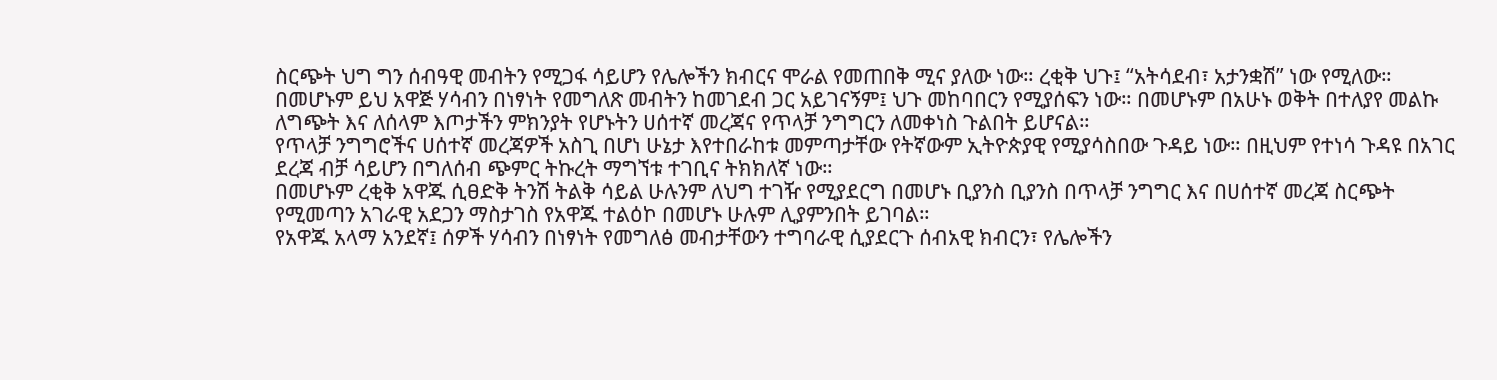ስርጭት ህግ ግን ሰብዓዊ መብትን የሚጋፋ ሳይሆን የሌሎችን ክብርና ሞራል የመጠበቅ ሚና ያለው ነው። ረቂቅ ህጉ፤ “አትሳደብ፣ አታንቋሽ” ነው የሚለው።
በመሆኑም ይህ አዋጅ ሃሳብን በነፃነት የመግለጽ መብትን ከመገደብ ጋር አይገናኝም፤ ህጉ መከባበርን የሚያሰፍን ነው። በመሆኑም በአሁኑ ወቅት በተለያየ መልኩ ለግጭት እና ለሰላም እጦታችን ምክንያት የሆኑትን ሀሰተኛ መረጃና የጥላቻ ንግግርን ለመቀነስ ጉልበት ይሆናል።
የጥላቻ ንግግሮችና ሀሰተኛ መረጃዎች አስጊ በሆነ ሁኔታ እየተበራከቱ መምጣታቸው የትኛውም ኢትዮጵያዊ የሚያሳስበው ጉዳይ ነው። በዚህም የተነሳ ጉዳዩ በአገር ደረጃ ብቻ ሳይሆን በግለሰብ ጭምር ትኩረት ማግኘቱ ተገቢና ትክክለኛ ነው።
በመሆኑም ረቂቅ አዋጁ ሲፀድቅ ትንሽ ትልቅ ሳይል ሁሉንም ለህግ ተገዥ የሚያደርግ በመሆኑ ቢያንስ ቢያንስ በጥላቻ ንግግር እና በሀሰተኛ መረጃ ስርጭት የሚመጣን አገራዊ አደጋን ማስታገስ የአዋጁ ተልዕኮ በመሆኑ ሁሉም ሊያምንበት ይገባል።
የአዋጁ አላማ አንደኛ፤ ሰዎች ሃሳብን በነፃነት የመግለፅ መብታቸውን ተግባራዊ ሲያደርጉ ሰብአዊ ክብርን፣ የሌሎችን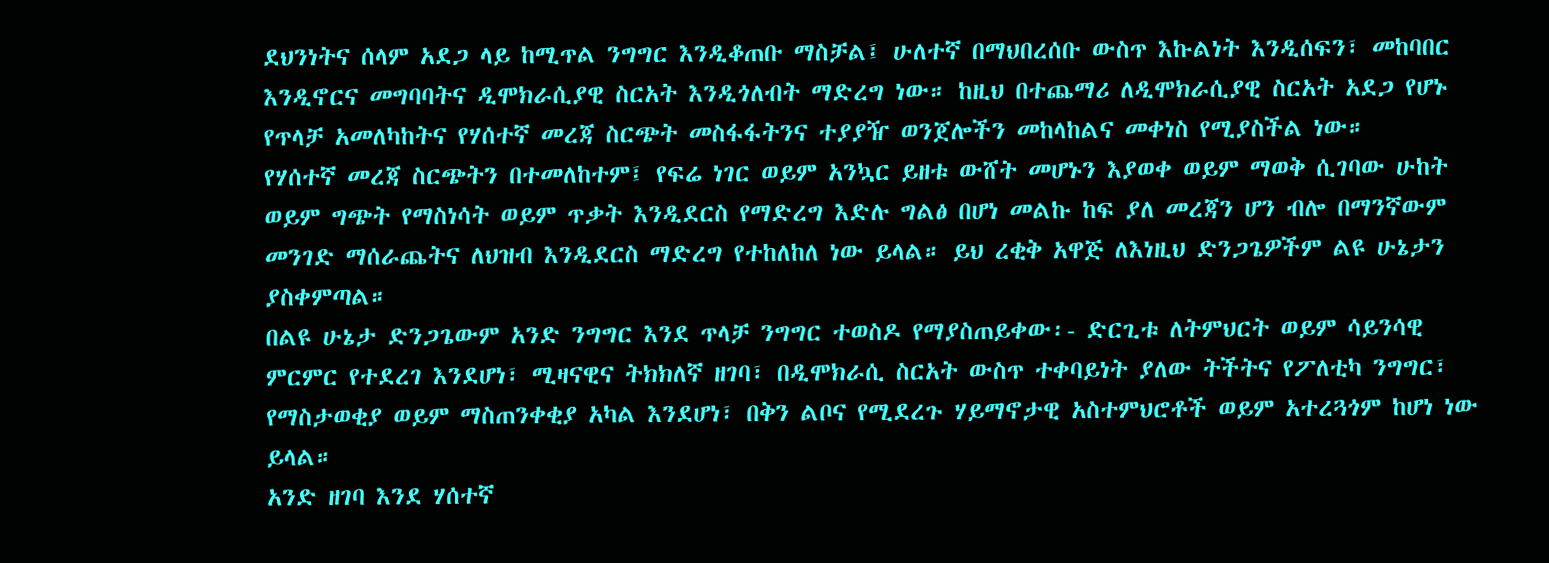ደህንነትና ሰላም አደጋ ላይ ከሚጥል ንግግር እንዲቆጠቡ ማስቻል፤ ሁለተኛ በማህበረሰቡ ውስጥ እኩልነት እንዲሰፍን፣ መከባበር እንዲኖርና መግባባትና ዲሞክራሲያዊ ስርአት እንዲጎለብት ማድረግ ነው። ከዚህ በተጨማሪ ለዲሞክራሲያዊ ስርአት አደጋ የሆኑ የጥላቻ አመለካከትና የሃሰተኛ መረጃ ስርጭት መስፋፋትንና ተያያዥ ወንጀሎችን መከላከልና መቀነስ የሚያስችል ነው።
የሃሰተኛ መረጃ ስርጭትን በተመለከተም፤ የፍሬ ነገር ወይም አንኳር ይዘቱ ውሸት መሆኑን እያወቀ ወይም ማወቅ ሲገባው ሁከት ወይም ግጭት የማስነሳት ወይም ጥቃት እንዲደርስ የማድረግ እድሉ ግልፅ በሆነ መልኩ ከፍ ያለ መረጃን ሆን ብሎ በማንኛውም መንገድ ማሰራጨትና ለህዝብ እንዲደርስ ማድረግ የተከለከለ ነው ይላል። ይህ ረቂቅ አዋጅ ለእነዚህ ድንጋጌዎችም ልዩ ሁኔታን ያስቀምጣል።
በልዩ ሁኔታ ድንጋጌውም አንድ ንግግር እንደ ጥላቻ ንግግር ተወስዶ የማያስጠይቀው፡- ድርጊቱ ለትምህርት ወይም ሳይንሳዊ ምርምር የተደረገ እንደሆነ፣ ሚዛናዊና ትክክለኛ ዘገባ፣ በዲሞክራሲ ስርአት ውስጥ ተቀባይነት ያለው ትችትና የፖለቲካ ንግግር፣ የማስታወቂያ ወይም ማስጠንቀቂያ አካል እንደሆነ፣ በቅን ልቦና የሚደረጉ ሃይማኖታዊ አስተምህሮቶች ወይም አተረጓጎም ከሆነ ነው ይላል።
አንድ ዘገባ እንደ ሃሰተኛ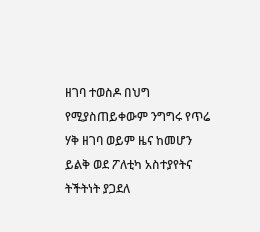ዘገባ ተወስዶ በህግ የሚያስጠይቀውም ንግግሩ የጥሬ ሃቅ ዘገባ ወይም ዜና ከመሆን ይልቅ ወደ ፖለቲካ አስተያየትና ትችትነት ያጋደለ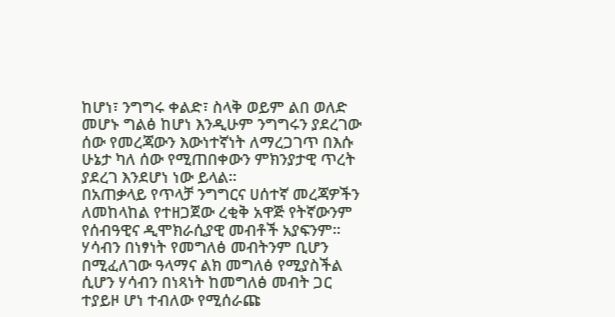ከሆነ፣ ንግግሩ ቀልድ፣ ስላቅ ወይም ልበ ወለድ መሆኑ ግልፅ ከሆነ እንዲሁም ንግግሩን ያደረገው ሰው የመረጃውን እውነተኛነት ለማረጋገጥ በእሱ ሁኔታ ካለ ሰው የሚጠበቀውን ምክንያታዊ ጥረት ያደረገ እንደሆነ ነው ይላል።
በአጠቃላይ የጥላቻ ንግግርና ሀሰተኛ መረጃዎችን ለመከላከል የተዘጋጀው ረቂቅ አዋጅ የትኛውንም የሰብዓዊና ዲሞክራሲያዊ መብቶች አያፍንም። ሃሳብን በነፃነት የመግለፅ መብትንም ቢሆን በሚፈለገው ዓላማና ልክ መግለፅ የሚያስችል ሲሆን ሃሳብን በነጻነት ከመግለፅ መብት ጋር ተያይዞ ሆነ ተብለው የሚሰራጩ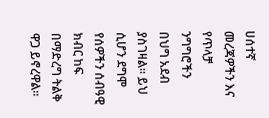ሀሰተኛ መረጃዎችን እና የጥላቻ ንግግሮችን በህግ አደብ ያስገዛል። ይህ ሲሆን ደግሞ የሰዎችን ሰብዓዊ ክብር ከፍ በማድረግ ትልቅ ዋጋ ይኖረዋል።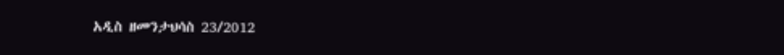አዲስ ዘመንታህሳስ 23/2012